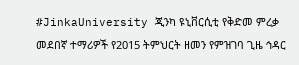#JinkaUniversity ጂንካ ዩኒቨርሲቲ የቅድመ ምረቃ መደበኛ ተማሪዎች የ2015 ትምህርት ዘመን የምዝገባ ጊዜ ኅዳር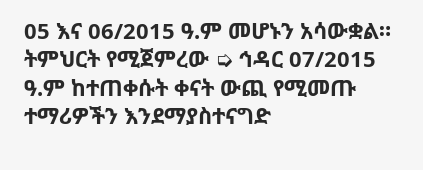05 እና 06/2015 ዓ.ም መሆኑን አሳውቋል። ትምህርት የሚጀምረው ➭ ኅዳር 07/2015 ዓ.ም ከተጠቀሱት ቀናት ውጪ የሚመጡ ተማሪዎችን እንደማያስተናግድ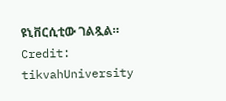ዩኒቨርሲቲው ገልጿል። Credit: tikvahUniversity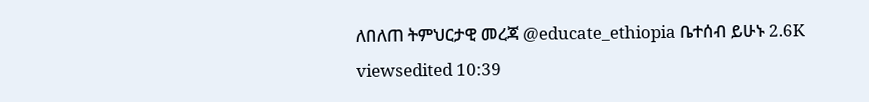ለበለጠ ትምህርታዊ መረጃ @educate_ethiopia ቤተሰብ ይሁኑ 2.6K viewsedited 10:39